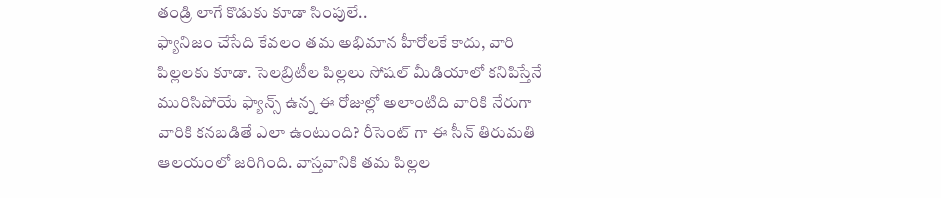తండ్రి లాగే కొడుకు కూడా సింపులే..
ఫ్యానిజం చేసేది కేవలం తమ అభిమాన హీరోలకే కాదు, వారి పిల్లలకు కూడా. సెలబ్రిటీల పిల్లలు సోషల్ మీడియాలో కనిపిస్తేనే మురిసిపోయే ఫ్యాన్స్ ఉన్న ఈ రోజుల్లో అలాంటిది వారికి నేరుగా వారికి కనబడితే ఎలా ఉంటుంది? రీసెంట్ గా ఈ సీన్ తిరుమతి ఆలయంలో జరిగింది. వాస్తవానికి తమ పిల్లల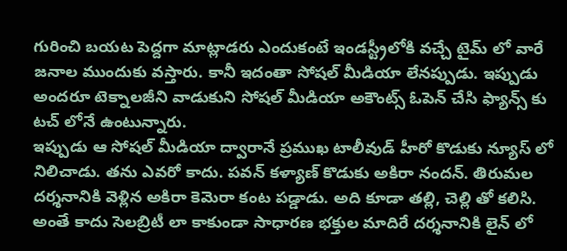గురించి బయట పెద్దగా మాట్లాడరు ఎందుకంటే ఇండస్ట్రీలోకి వచ్చే టైమ్ లో వారే జనాల ముందుకు వస్తారు. కానీ ఇదంతా సోషల్ మీడియా లేనప్పుడు. ఇప్పుడు అందరూ టెక్నాలజీని వాడుకుని సోషల్ మీడియా అకౌంట్స్ ఓపెన్ చేసి ఫ్యాన్స్ కు టచ్ లోనే ఉంటున్నారు.
ఇప్పుడు ఆ సోషల్ మీడియా ద్వారానే ప్రముఖ టాలీవుడ్ హీరో కొడుకు న్యూస్ లో నిలిచాడు. తను ఎవరో కాదు. పవన్ కళ్యాణ్ కొడుకు అకిరా నందన్. తిరుమల దర్శనానికి వెళ్లిన అకిరా కెమెరా కంట పడ్డాడు. అది కూడా తల్లి, చెల్లి తో కలిసి. అంతే కాదు సెలబ్రిటీ లా కాకుండా సాధారణ భక్తుల మాదిరే దర్శనానికి లైన్ లో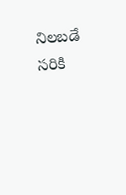నిలబడే సరికి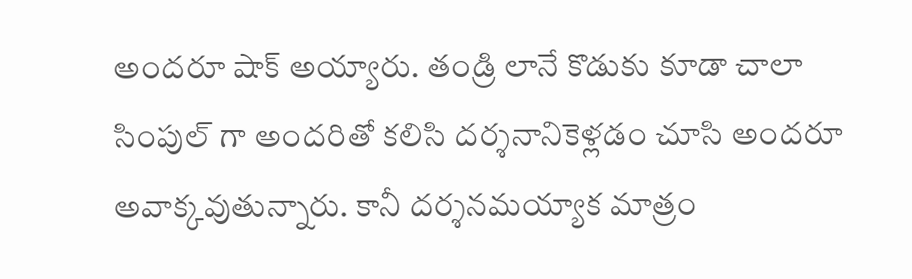అందరూ షాక్ అయ్యారు. తండ్రి లానే కొడుకు కూడా చాలా సింపుల్ గా అందరితో కలిసి దర్శనానికెళ్లడం చూసి అందరూ అవాక్కవుతున్నారు. కానీ దర్శనమయ్యాక మాత్రం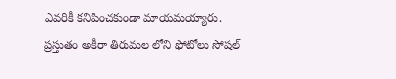ఎవరికీ కనిపించకుండా మాయమయ్యారు. ప్రస్తుతం అకీరా తిరుమల లోని ఫోటోలు సోషల్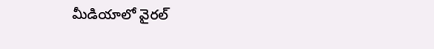మీడియాలో వైరల్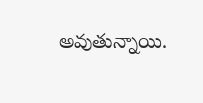అవుతున్నాయి.